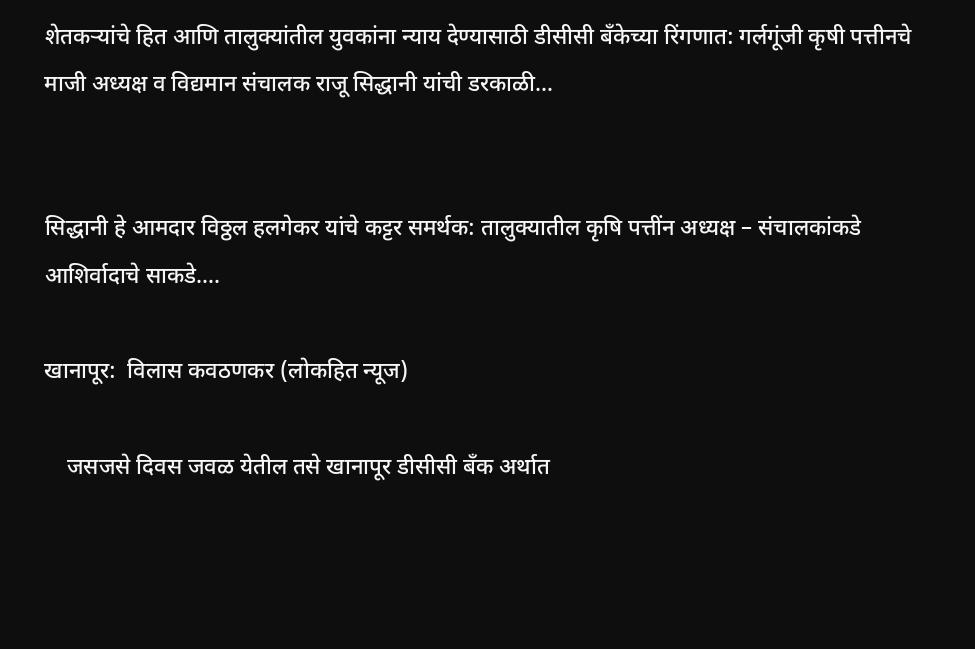शेतकऱ्यांचे हित आणि तालुक्यांतील युवकांना न्याय देण्यासाठी डीसीसी बँकेच्या रिंगणात: गर्लगूंजी कृषी पत्तीनचे माजी अध्यक्ष व विद्यमान संचालक राजू सिद्धानी यांची डरकाळी…


सिद्धानी हे आमदार विठ्ठल हलगेकर यांचे कट्टर समर्थक: तालुक्यातील कृषि पत्तींन अध्यक्ष – संचालकांकडे आशिर्वादाचे साकडे….

खानापूर:  विलास कवठणकर (लोकहित न्यूज)

    जसजसे दिवस जवळ येतील तसे खानापूर डीसीसी बँक अर्थात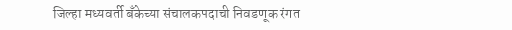जिल्हा मध्यवर्ती बँकेच्या संचालकपदाची निवडणूक रंगत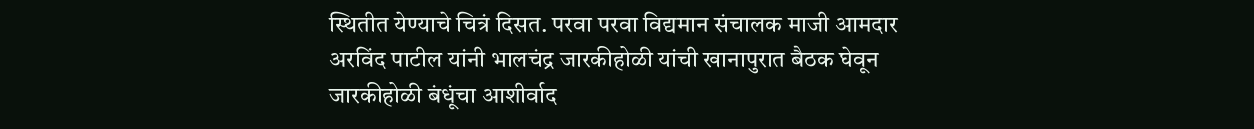स्थितीत येण्याचे चित्रं दिसत. परवा परवा विद्यमान संचालक माजी आमदार अरविंद पाटील यांनी भालचंद्र जारकीहोळी यांची खानापुरात बैठक घेवून जारकीहोळी बंधूंचा आशीर्वाद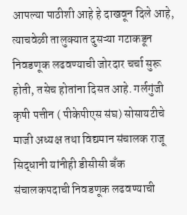आपल्या पाठीशी आहे हे दाखवून दिले आहे, त्याचवेळी तालुक्यात दुसऱ्या गटाकडून निवडणूक लढवण्याची जोरदार चर्चा सुरू होती, तसेच होतांना दिसत आहे. गर्लगुंजी कृषी पत्तीन ( पीकेपीएस संघ) सोसायटीचे माजी अध्यक्ष तथा विद्यमान संचालक राजू सिद्धानी यांनीही डीसीसी बँक संचालकपदाची निवडणूक लढवण्याची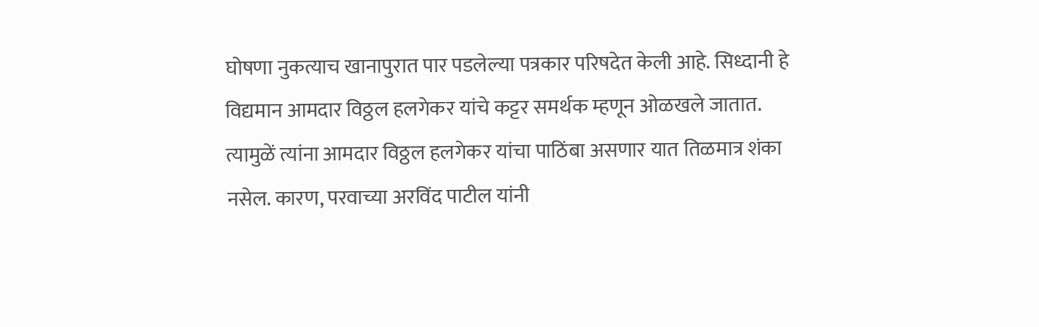घोषणा नुकत्याच खानापुरात पार पडलेल्या पत्रकार परिषदेत केली आहे. सिध्दानी हे विद्यमान आमदार विठ्ठल हलगेकर यांचे कट्टर समर्थक म्हणून ओळखले जातात. त्यामुळें त्यांना आमदार विठ्ठल हलगेकर यांचा पाठिंबा असणार यात तिळमात्र शंका नसेल. कारण, परवाच्या अरविंद पाटील यांनी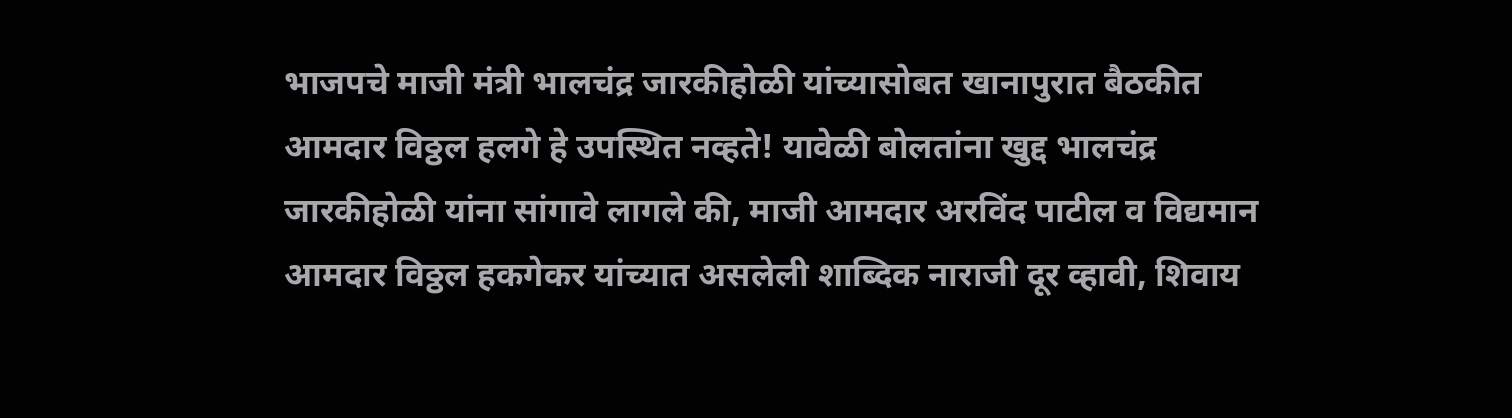भाजपचे माजी मंत्री भालचंद्र जारकीहोळी यांच्यासोबत खानापुरात बैठकीत आमदार विठ्ठल हलगे हे उपस्थित नव्हते! यावेळी बोलतांना खुद्द भालचंद्र जारकीहोळी यांना सांगावे लागले की, माजी आमदार अरविंद पाटील व विद्यमान आमदार विठ्ठल हकगेकर यांच्यात असलेली शाब्दिक नाराजी दूर व्हावी, शिवाय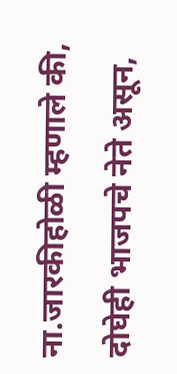ना.जारकीहोळी म्हणाले की, दोघेही भाजपचे नेते असून,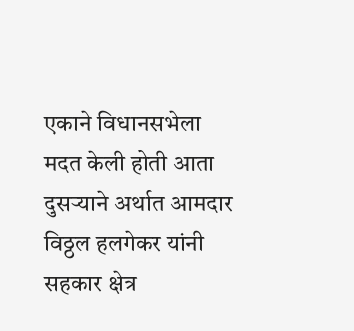एकाने विधानसभेला मदत केली होती आता दुसऱ्याने अर्थात आमदार विठ्ठल हलगेकर यांनी सहकार क्षेत्र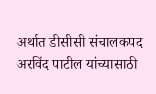अर्थात डीसीसी संचालकपद अरविंद पाटील यांच्यासाठी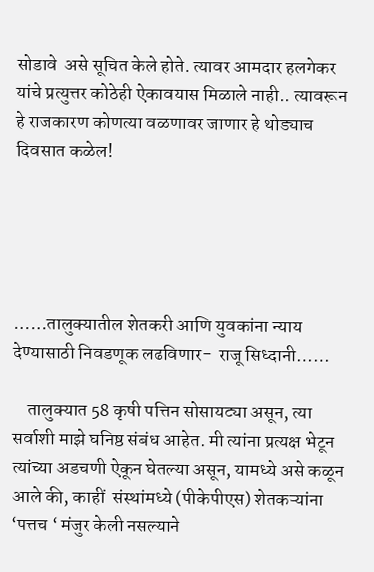सोडावे  असे सूचित केले होते. त्यावर आमदार हलगेकर यांचे प्रत्युत्तर कोठेही ऐकावयास मिळाले नाही.. त्यावरून हे राजकारण कोणत्या वळणावर जाणार हे थोड्याच दिवसात कळेल!





……तालुक्यातील शेतकरी आणि युवकांना न्याय देण्यासाठी निवडणूक लढविणार-  राजू सिध्दानी……

    तालुक्यात 58 कृषी पत्तिन सोसायट्या असून, त्या सर्वाशी माझे घनिष्ठ संबंध आहेत. मी त्यांना प्रत्यक्ष भेटून त्यांच्या अडचणी ऐकून घेतल्या असून, यामध्ये असे कळून आले की, काहीं  संस्थांमध्ये (पीकेपीएस) शेतकऱ्यांना ‘पत्तच ‘ मंजुर केली नसल्याने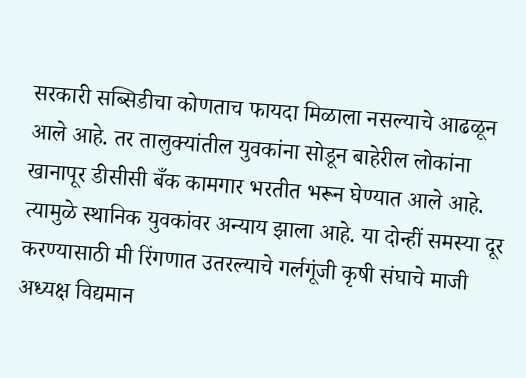सरकारी सब्सिडीचा कोणताच फायदा मिळाला नसल्याचे आढळून आले आहे. तर तालुक्यांतील युवकांना सोडून बाहेरील लोकांना खानापूर डीसीसी बँक कामगार भरतीत भरून घेण्यात आले आहे. त्यामुळे स्थानिक युवकांवर अन्याय झाला आहे. या दोन्हीं समस्या दूर करण्यासाठी मी रिंगणात उतरल्याचे गर्लगूंजी कृषी संघाचे माजी अध्यक्ष विद्यमान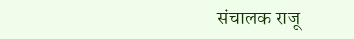संचालक राजू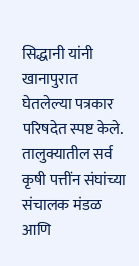सिद्धानी यांनी खानापुरात घेतलेल्या पत्रकार परिषदेत स्पष्ट केले. तालुक्यातील सर्व कृषी पत्तींन संघांच्या संचालक मंडळ आणि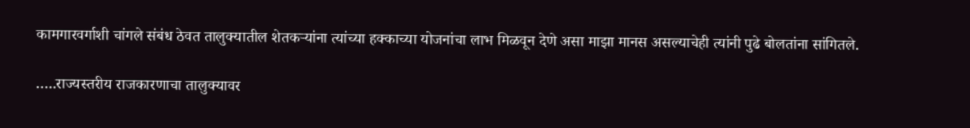कामगारवर्गाशी चांगले संबंध ठेवत तालुक्यातील शेतकऱ्यांना त्यांच्या हक्काच्या योजनांचा लाभ मिळवून देणे असा माझा मानस असल्याचेही त्यांनी पुढे बोलतांना सांगितले.

…..राज्यस्तरीय राजकारणाचा तालुक्यावर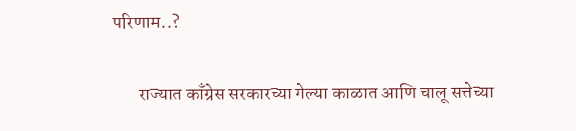परिणाम..?

       राज्यात काँग्रेस सरकारच्या गेल्या काळात आणि चालू सत्तेच्या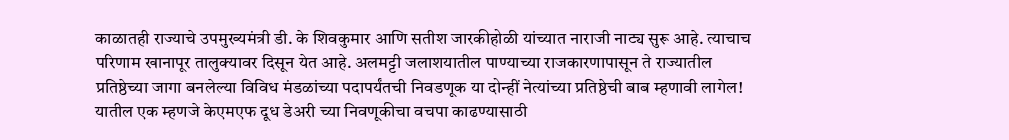काळातही राज्याचे उपमुख्यमंत्री डी. के शिवकुमार आणि सतीश जारकीहोळी यांच्यात नाराजी नाट्य सुरू आहे. त्याचाच परिणाम खानापूर तालुक्यावर दिसून येत आहे. अलमट्टी जलाशयातील पाण्याच्या राजकारणापासून ते राज्यातील प्रतिष्ठेच्या जागा बनलेल्या विविध मंडळांच्या पदापर्यंतची निवडणूक या दोन्हीं नेत्यांच्या प्रतिष्ठेची बाब म्हणावी लागेल! यातील एक म्हणजे केएमएफ दूध डेअरी च्या निवणूकीचा वचपा काढण्यासाठी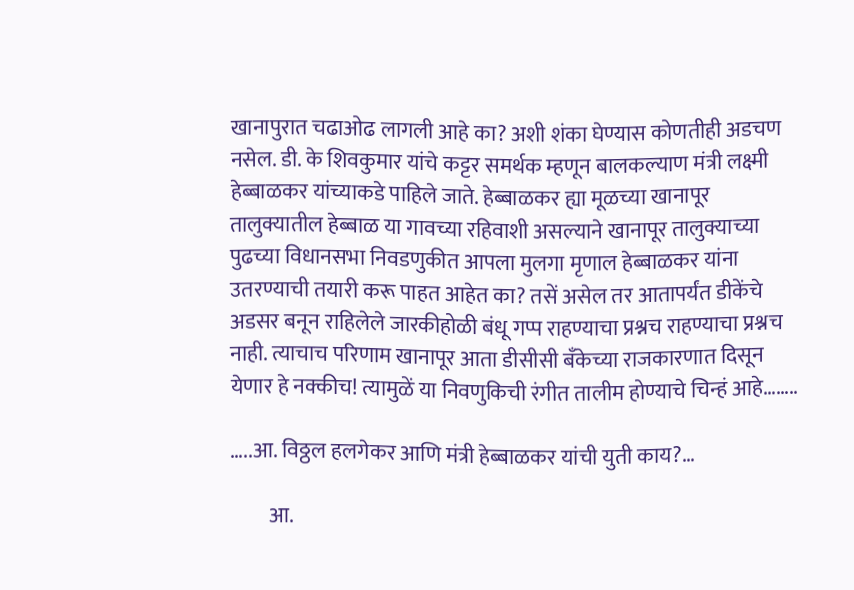खानापुरात चढाओढ लागली आहे का? अशी शंका घेण्यास कोणतीही अडचण नसेल. डी. के शिवकुमार यांचे कट्टर समर्थक म्हणून बालकल्याण मंत्री लक्ष्मी हेब्बाळकर यांच्याकडे पाहिले जाते. हेब्बाळकर ह्या मूळच्या खानापूर तालुक्यातील हेब्बाळ या गावच्या रहिवाशी असल्याने खानापूर तालुक्याच्या पुढच्या विधानसभा निवडणुकीत आपला मुलगा मृणाल हेब्बाळकर यांना उतरण्याची तयारी करू पाहत आहेत का? तसें असेल तर आतापर्यंत डीकेंचे अडसर बनून राहिलेले जारकीहोळी बंधू गप्प राहण्याचा प्रश्नच राहण्याचा प्रश्नच नाही. त्याचाच परिणाम खानापूर आता डीसीसी बँकेच्या राजकारणात दिसून येणार हे नक्कीच! त्यामुळें या निवणुकिची रंगीत तालीम होण्याचे चिन्हं आहे……..

…..आ. विठ्ठल हलगेकर आणि मंत्री हेब्बाळकर यांची युती काय?…

         आ.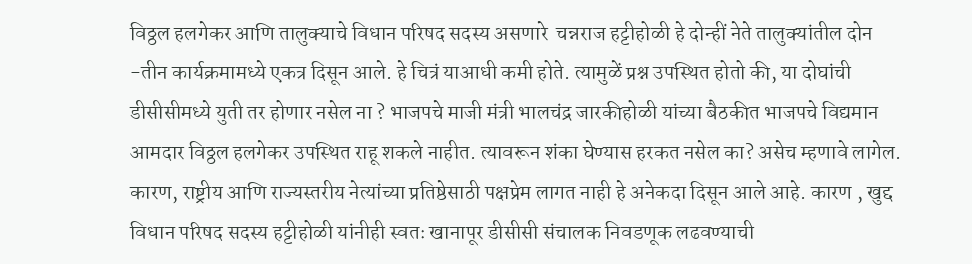विठ्ठल हलगेकर आणि तालुक्याचे विधान परिषद सदस्य असणारे  चन्नराज हट्टीहोळी हे दोन्हीं नेते तालुक्यांतील दोन -तीन कार्यक्रमामध्ये एकत्र दिसून आले. हे चित्रं याआधी कमी होते. त्यामुळें प्रश्न उपस्थित होतो की, या दोघांची डीसीसीमध्ये युती तर होणार नसेल ना ? भाजपचे माजी मंत्री भालचंद्र जारकीहोळी यांच्या बैठकीत भाजपचे विद्यमान आमदार विठ्ठल हलगेकर उपस्थित राहू शकले नाहीत. त्यावरून शंका घेण्यास हरकत नसेल का? असेच म्हणावे लागेल. कारण, राष्ट्रीय आणि राज्यस्तरीय नेत्यांच्या प्रतिष्ठेसाठी पक्षप्रेम लागत नाही हे अनेकदा दिसून आले आहे. कारण , खुद्द विधान परिषद सदस्य हट्टीहोळी यांनीही स्वतः खानापूर डीसीसी संचालक निवडणूक लढवण्याची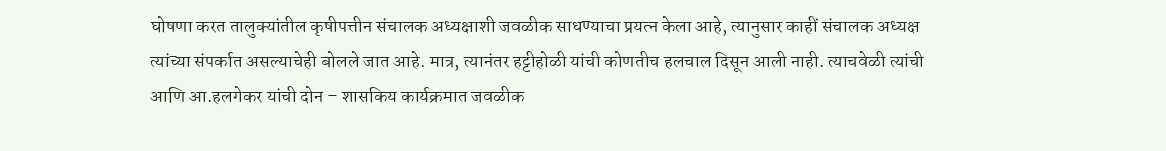घोषणा करत तालुक्यांतील कृषीपत्तीन संचालक अध्यक्षाशी जवळीक साधण्याचा प्रयत्न केला आहे, त्यानुसार काहीं संचालक अध्यक्ष त्यांच्या संपर्कात असल्याचेही बोलले जात आहे. मात्र, त्यानंतर हट्टीहोळी यांची कोणतीच हलचाल दिसून आली नाही. त्याचवेळी त्यांची आणि आ.हलगेकर यांची दोन – शासकिय कार्यक्रमात जवळीक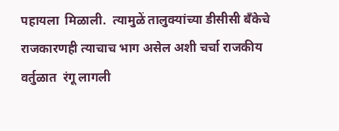पहायला  मिळाली.  त्यामुळें तालुक्यांच्या डीसीसी बँकेचे राजकारणही त्याचाच भाग असेल अशी चर्चा राजकीय वर्तुळात  रंगू लागली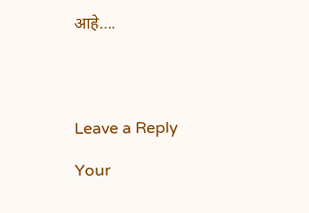आहे….




Leave a Reply

Your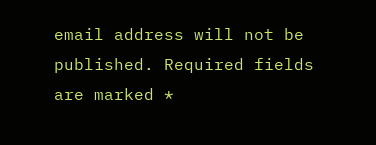email address will not be published. Required fields are marked *